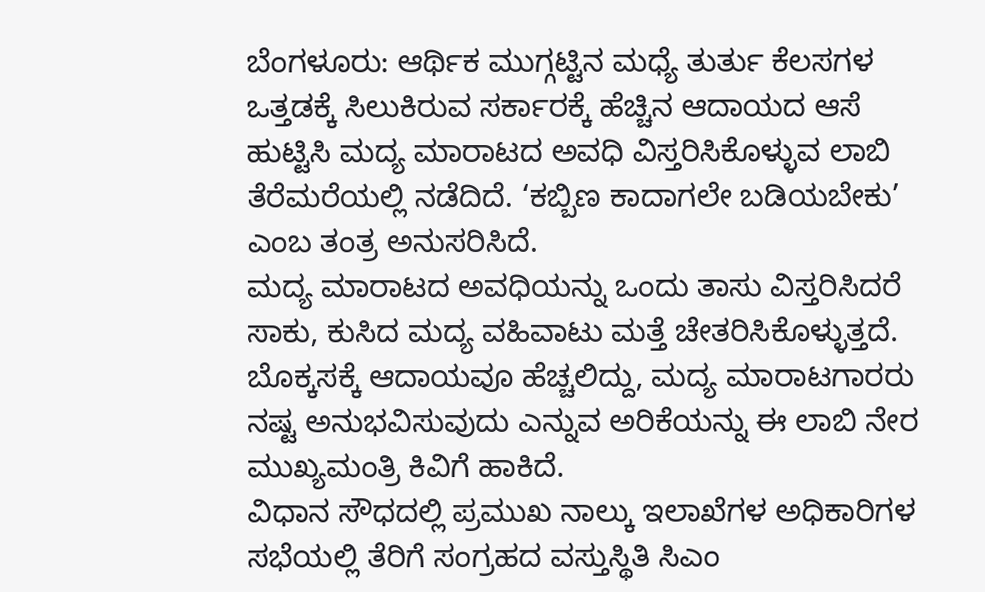ಬೆಂಗಳೂರು: ಆರ್ಥಿಕ ಮುಗ್ಗಟ್ಟಿನ ಮಧ್ಯೆ ತುರ್ತು ಕೆಲಸಗಳ ಒತ್ತಡಕ್ಕೆ ಸಿಲುಕಿರುವ ಸರ್ಕಾರಕ್ಕೆ ಹೆಚ್ಚಿನ ಆದಾಯದ ಆಸೆ ಹುಟ್ಟಿಸಿ ಮದ್ಯ ಮಾರಾಟದ ಅವಧಿ ವಿಸ್ತರಿಸಿಕೊಳ್ಳುವ ಲಾಬಿ ತೆರೆಮರೆಯಲ್ಲಿ ನಡೆದಿದೆ. ‘ಕಬ್ಬಿಣ ಕಾದಾಗಲೇ ಬಡಿಯಬೇಕು’ ಎಂಬ ತಂತ್ರ ಅನುಸರಿಸಿದೆ.
ಮದ್ಯ ಮಾರಾಟದ ಅವಧಿಯನ್ನು ಒಂದು ತಾಸು ವಿಸ್ತರಿಸಿದರೆ ಸಾಕು, ಕುಸಿದ ಮದ್ಯ ವಹಿವಾಟು ಮತ್ತೆ ಚೇತರಿಸಿಕೊಳ್ಳುತ್ತದೆ. ಬೊಕ್ಕಸಕ್ಕೆ ಆದಾಯವೂ ಹೆಚ್ಚಲಿದ್ದು, ಮದ್ಯ ಮಾರಾಟಗಾರರು ನಷ್ಟ ಅನುಭವಿಸುವುದು ಎನ್ನುವ ಅರಿಕೆಯನ್ನು ಈ ಲಾಬಿ ನೇರ ಮುಖ್ಯಮಂತ್ರಿ ಕಿವಿಗೆ ಹಾಕಿದೆ.
ವಿಧಾನ ಸೌಧದಲ್ಲಿ ಪ್ರಮುಖ ನಾಲ್ಕು ಇಲಾಖೆಗಳ ಅಧಿಕಾರಿಗಳ ಸಭೆಯಲ್ಲಿ ತೆರಿಗೆ ಸಂಗ್ರಹದ ವಸ್ತುಸ್ಥಿತಿ ಸಿಎಂ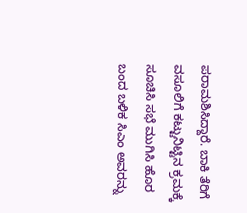ಪರಾಮಶಿಸಿದ್ದಾರೆ. ಬಾಕಿ ತೆರಿಗೆ ವಸೂಲಿಗೆ ಕಟ್ಟುನಿಟ್ಟಿನ ಕ್ರಮಕ್ಕೆ ಸೂಚಿಸಿ ಸಭೆ ಮುಗಿಸಿ ಹೊರ ಬಂದ ಬಳಿಕ ಸಿಎಂ ಅವರನ್ನು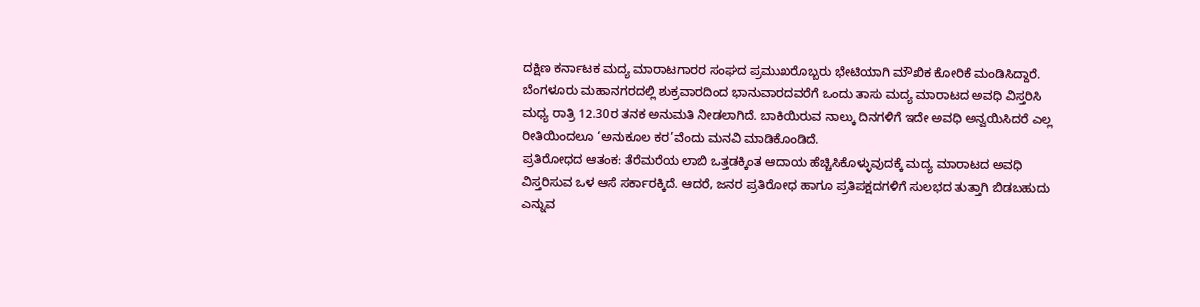ದಕ್ಷಿಣ ಕರ್ನಾಟಕ ಮದ್ಯ ಮಾರಾಟಗಾರರ ಸಂಘದ ಪ್ರಮುಖರೊಬ್ಬರು ಭೇಟಿಯಾಗಿ ಮೌಖಿಕ ಕೋರಿಕೆ ಮಂಡಿಸಿದ್ದಾರೆ.
ಬೆಂಗಳೂರು ಮಹಾನಗರದಲ್ಲಿ ಶುಕ್ರವಾರದಿಂದ ಭಾನುವಾರದವರೆಗೆ ಒಂದು ತಾಸು ಮದ್ಯ ಮಾರಾಟದ ಅವಧಿ ವಿಸ್ತರಿಸಿ ಮಧ್ಯ ರಾತ್ರಿ 12.30ರ ತನಕ ಅನುಮತಿ ನೀಡಲಾಗಿದೆ. ಬಾಕಿಯಿರುವ ನಾಲ್ಕು ದಿನಗಳಿಗೆ ಇದೇ ಅವಧಿ ಅನ್ವಯಿಸಿದರೆ ಎಲ್ಲ ರೀತಿಯಿಂದಲೂ ‘ಅನುಕೂಲ ಕರ’ವೆಂದು ಮನವಿ ಮಾಡಿಕೊಂಡಿದೆ.
ಪ್ರತಿರೋಧದ ಆತಂಕ: ತೆರೆಮರೆಯ ಲಾಬಿ ಒತ್ತಡಕ್ಕಿಂತ ಆದಾಯ ಹೆಚ್ಚಿಸಿಕೊಳ್ಳುವುದಕ್ಕೆ ಮದ್ಯ ಮಾರಾಟದ ಅವಧಿ ವಿಸ್ತರಿಸುವ ಒಳ ಆಸೆ ಸರ್ಕಾರಕ್ಕಿದೆ. ಆದರೆ, ಜನರ ಪ್ರತಿರೋಧ ಹಾಗೂ ಪ್ರತಿಪಕ್ಷದಗಳಿಗೆ ಸುಲಭದ ತುತ್ತಾಗಿ ಬಿಡಬಹುದು ಎನ್ನುವ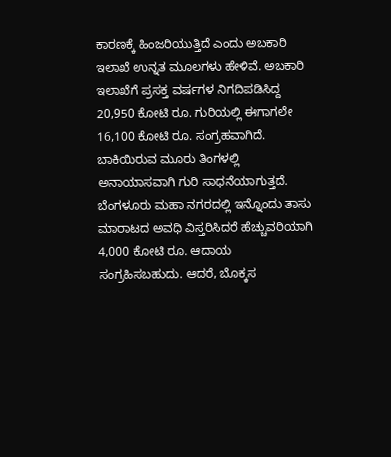ಕಾರಣಕ್ಕೆ ಹಿಂಜರಿಯುತ್ತಿದೆ ಎಂದು ಅಬಕಾರಿ ಇಲಾಖೆ ಉನ್ನತ ಮೂಲಗಳು ಹೇಳಿವೆ. ಅಬಕಾರಿ ಇಲಾಖೆಗೆ ಪ್ರಸಕ್ತ ವರ್ಷಗಳ ನಿಗದಿಪಡಿಸಿದ್ದ 20,950 ಕೋಟಿ ರೂ. ಗುರಿಯಲ್ಲಿ ಈಗಾಗಲೇ 16,100 ಕೋಟಿ ರೂ. ಸಂಗ್ರಹವಾಗಿದೆ. ಬಾಕಿಯಿರುವ ಮೂರು ತಿಂಗಳಲ್ಲಿ ಅನಾಯಾಸವಾಗಿ ಗುರಿ ಸಾಧನೆಯಾಗುತ್ತದೆ. ಬೆಂಗಳೂರು ಮಹಾ ನಗರದಲ್ಲಿ ಇನ್ನೊಂದು ತಾಸು ಮಾರಾಟದ ಅವಧಿ ವಿಸ್ತರಿಸಿದರೆ ಹೆಚ್ಚುವರಿಯಾಗಿ 4,000 ಕೋಟಿ ರೂ. ಆದಾಯ ಸಂಗ್ರಹಿಸಬಹುದು. ಆದರೆ, ಬೊಕ್ಕಸ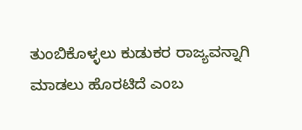ತುಂಬಿಕೊಳ್ಳಲು ಕುಡುಕರ ರಾಜ್ಯವನ್ನಾಗಿ ಮಾಡಲು ಹೊರಟಿದೆ ಎಂಬ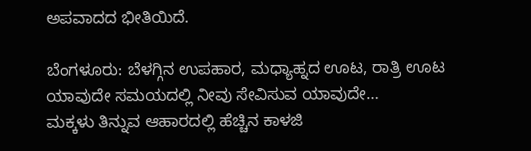ಅಪವಾದದ ಭೀತಿಯಿದೆ.

ಬೆಂಗಳೂರು: ಬೆಳಗ್ಗಿನ ಉಪಹಾರ, ಮಧ್ಯಾಹ್ನದ ಊಟ, ರಾತ್ರಿ ಊಟ ಯಾವುದೇ ಸಮಯದಲ್ಲಿ ನೀವು ಸೇವಿಸುವ ಯಾವುದೇ…
ಮಕ್ಕಳು ತಿನ್ನುವ ಆಹಾರದಲ್ಲಿ ಹೆಚ್ಚಿನ ಕಾಳಜಿ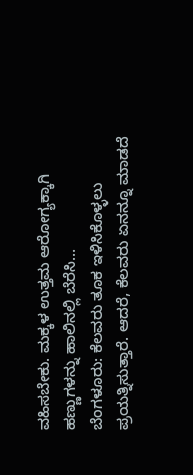ವಹಿಸಬೇಕು. ಮಕ್ಕಳ ಉತ್ತಮ ಆರೋಗ್ಯಕ್ಕಾಗಿ ಹಣ್ಣುಗಳನ್ನು ಹಾಲಿನಲ್ಲಿ ಬೆರೆಸಿ…
ಬೆಂಗಳೂರು: ಕೆಲವರು ತೂಕ ಇಳಿಸಿಕೊಳ್ಳಲು ಪ್ರಯತ್ನಿಸುತ್ತಾರೆ. ಆದರೆ, ಕೆಲವರು ಏನನ್ನೂ ಮಾಡದೆ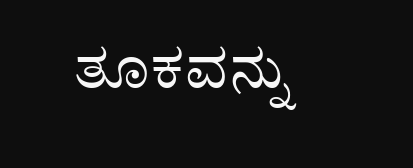ತೂಕವನ್ನು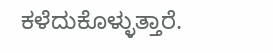ಕಳೆದುಕೊಳ್ಳುತ್ತಾರೆ.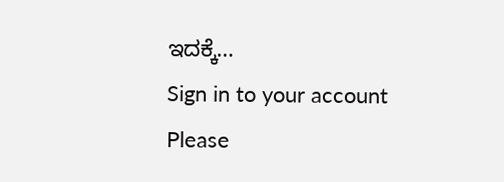ಇದಕ್ಕೆ…
Sign in to your account
Please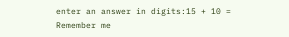enter an answer in digits:15 + 10 =
Remember me